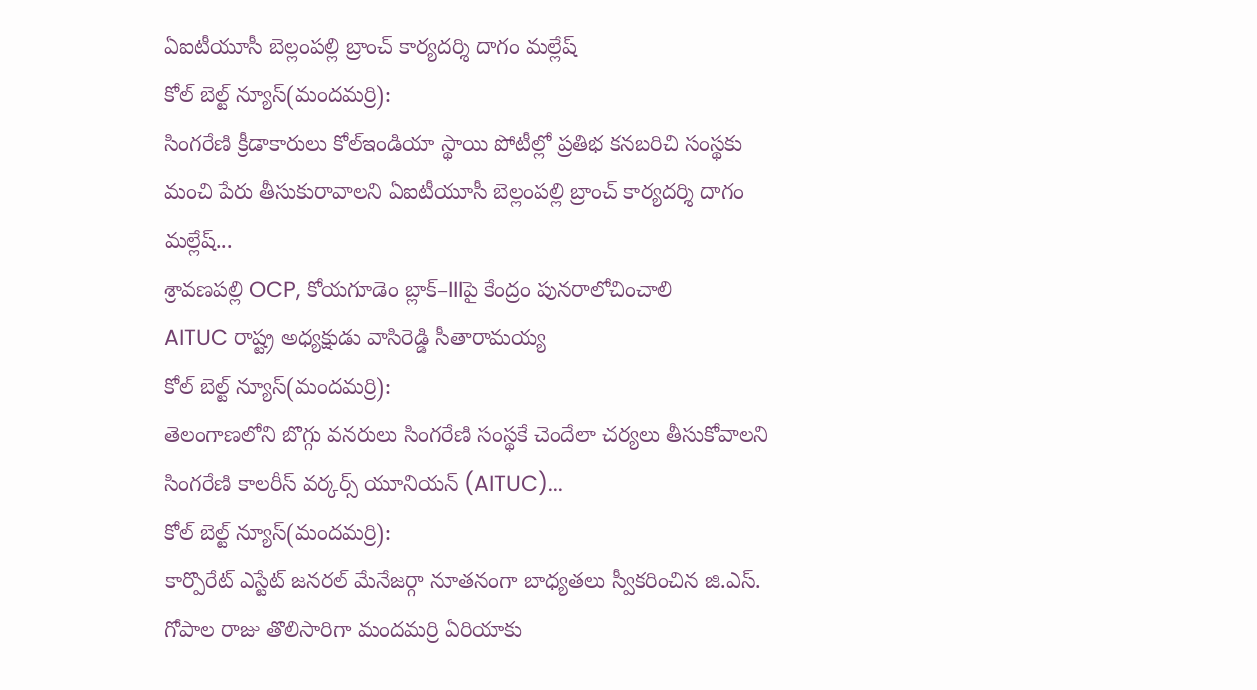ఏఐటీయూసీ బెల్లంపల్లి బ్రాంచ్ కార్యదర్శి దాగం మల్లేష్
కోల్ బెల్ట్ న్యూస్(మందమర్రి):
సింగరేణి క్రీడాకారులు కోల్ఇండియా స్థాయి పోటీల్లో ప్రతిభ కనబరిచి సంస్థకు మంచి పేరు తీసుకురావాలని ఏఐటీయూసీ బెల్లంపల్లి బ్రాంచ్ కార్యదర్శి దాగం మల్లేష్...
శ్రావణపల్లి OCP, కోయగూడెం బ్లాక్–IIIపై కేంద్రం పునరాలోచించాలి
AITUC రాష్ట్ర అధ్యక్షుడు వాసిరెడ్డి సీతారామయ్య
కోల్ బెల్ట్ న్యూస్(మందమర్రి):
తెలంగాణలోని బొగ్గు వనరులు సింగరేణి సంస్థకే చెందేలా చర్యలు తీసుకోవాలని సింగరేణి కాలరీస్ వర్కర్స్ యూనియన్ (AITUC)...
కోల్ బెల్ట్ న్యూస్(మందమర్రి):
కార్పొరేట్ ఎస్టేట్ జనరల్ మేనేజర్గా నూతనంగా బాధ్యతలు స్వీకరించిన జి.ఎస్. గోపాల రాజు తొలిసారిగా మందమర్రి ఏరియాకు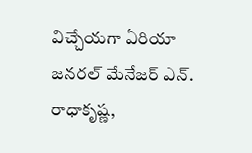విచ్చేయగా ఏరియా జనరల్ మేనేజర్ ఎన్. రాధాకృష్ణ,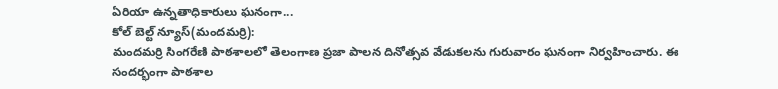ఏరియా ఉన్నతాధికారులు ఘనంగా...
కోల్ బెల్ట్ న్యూస్(మందమర్రి):
మందమర్రి సింగరేణి పాఠశాలలో తెలంగాణ ప్రజా పాలన దినోత్సవ వేడుకలను గురువారం ఘనంగా నిర్వహించారు. ఈ సందర్భంగా పాఠశాల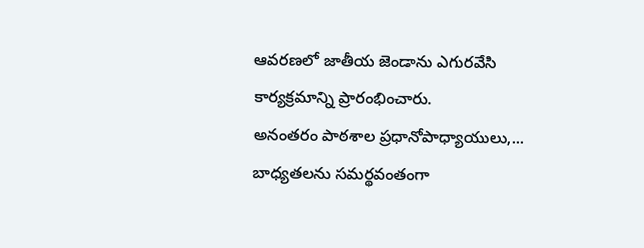ఆవరణలో జాతీయ జెండాను ఎగురవేసి కార్యక్రమాన్ని ప్రారంభించారు.
అనంతరం పాఠశాల ప్రధానోపాధ్యాయులు,...
బాధ్యతలను సమర్థవంతంగా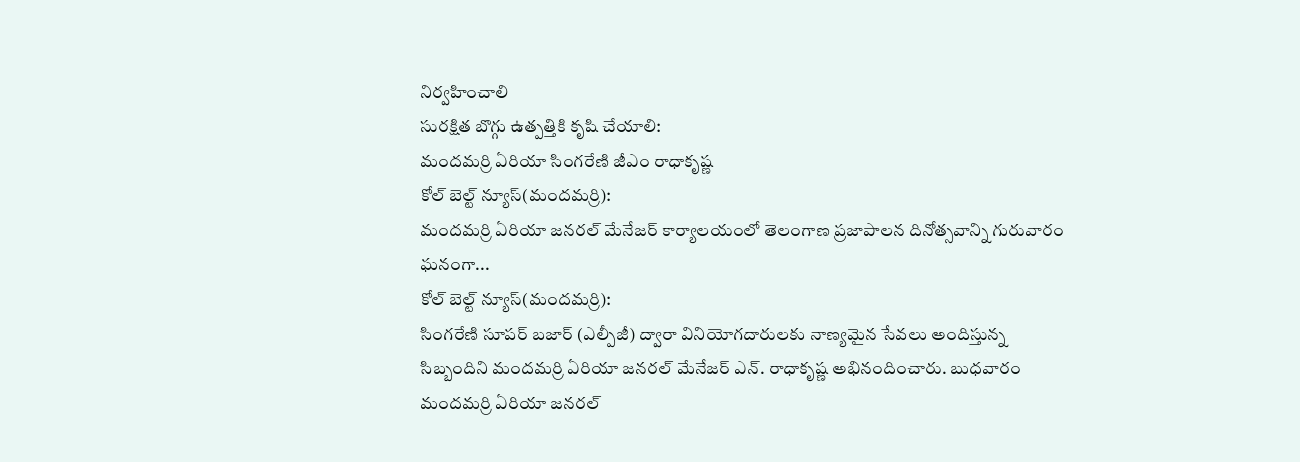నిర్వహించాలి
సురక్షిత బొగ్గు ఉత్పత్తికి కృషి చేయాలి:
మందమర్రి ఏరియా సింగరేణి జీఎం రాధాకృష్ణ
కోల్ బెల్ట్ న్యూస్(మందమర్రి):
మందమర్రి ఏరియా జనరల్ మేనేజర్ కార్యాలయంలో తెలంగాణ ప్రజాపాలన దినోత్సవాన్ని గురువారం ఘనంగా...
కోల్ బెల్ట్ న్యూస్(మందమర్రి):
సింగరేణి సూపర్ బజార్ (ఎల్పీజీ) ద్వారా వినియోగదారులకు నాణ్యమైన సేవలు అందిస్తున్న సిబ్బందిని మందమర్రి ఏరియా జనరల్ మేనేజర్ ఎన్. రాధాకృష్ణ అభినందించారు. బుధవారం మందమర్రి ఏరియా జనరల్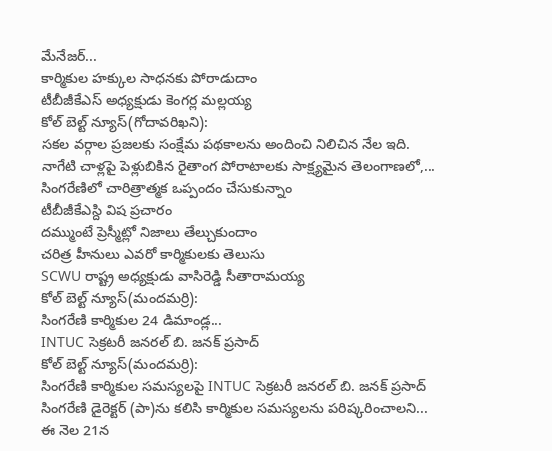మేనేజర్...
కార్మికుల హక్కుల సాధనకు పోరాడుదాం
టీబీజీకేఎస్ అధ్యక్షుడు కెంగర్ల మల్లయ్య
కోల్ బెల్ట్ న్యూస్(గోదావరిఖని):
సకల వర్గాల ప్రజలకు సంక్షేమ పథకాలను అందించి నిలిచిన నేల ఇది. నాగేటి చాళ్లపై పెళ్లుబికిన రైతాంగ పోరాటాలకు సాక్ష్యమైన తెలంగాణలో,...
సింగరేణిలో చారిత్రాత్మక ఒప్పందం చేసుకున్నాం
టీబీజీకేఎస్ది విష ప్రచారం
దమ్ముంటే ప్రెస్మీట్లో నిజాలు తేల్చుకుందాం
చరిత్ర హీనులు ఎవరో కార్మికులకు తెలుసు
SCWU రాష్ట్ర అధ్యక్షుడు వాసిరెడ్డి సీతారామయ్య
కోల్ బెల్ట్ న్యూస్(మందమర్రి):
సింగరేణి కార్మికుల 24 డిమాండ్ల...
INTUC సెక్రటరీ జనరల్ బి. జనక్ ప్రసాద్
కోల్ బెల్ట్ న్యూస్(మందమర్రి):
సింగరేణి కార్మికుల సమస్యలపై INTUC సెక్రటరీ జనరల్ బి. జనక్ ప్రసాద్ సింగరేణి డైరెక్టర్ (పా)ను కలిసి కార్మికుల సమస్యలను పరిష్కరించాలని...
ఈ నెల 21న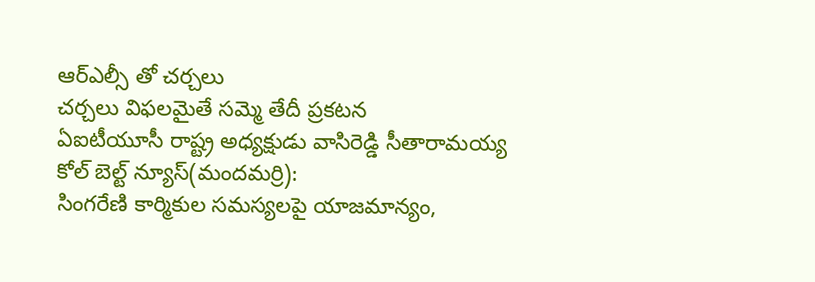ఆర్ఎల్సీ తో చర్చలు
చర్చలు విఫలమైతే సమ్మె తేదీ ప్రకటన
ఏఐటీయూసీ రాష్ట్ర అధ్యక్షుడు వాసిరెడ్డి సీతారామయ్య
కోల్ బెల్ట్ న్యూస్(మందమర్రి):
సింగరేణి కార్మికుల సమస్యలపై యాజమాన్యం,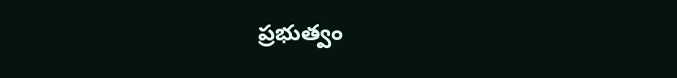ప్రభుత్వం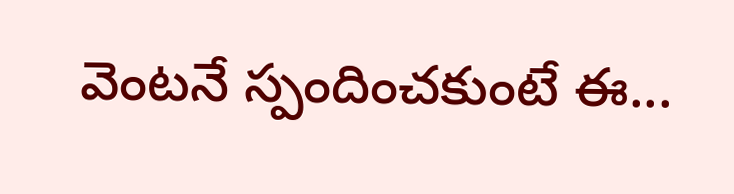వెంటనే స్పందించకుంటే ఈ...